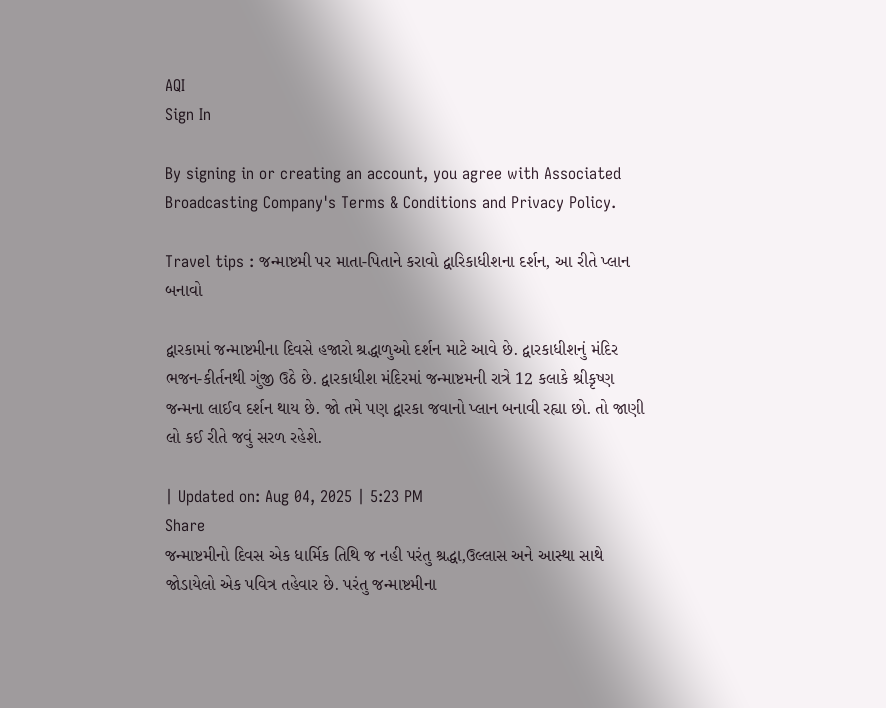AQI
Sign In

By signing in or creating an account, you agree with Associated Broadcasting Company's Terms & Conditions and Privacy Policy.

Travel tips : જન્માષ્ટમી પર માતા-પિતાને કરાવો દ્વારિકાધીશના દર્શન, આ રીતે પ્લાન બનાવો

દ્વારકામાં જન્માષ્ટમીના દિવસે હજારો શ્રદ્ધાળુઓ દર્શન માટે આવે છે. દ્વારકાધીશનું મંદિર ભજન-કીર્તનથી ગુંજી ઉઠે છે. દ્વારકાધીશ મંદિરમાં જન્માષ્ટમની રાત્રે 12 કલાકે શ્રીકૃષ્ણ જન્મના લાઈવ દર્શન થાય છે. જો તમે પણ દ્વારકા જવાનો પ્લાન બનાવી રહ્યા છો. તો જાણી લો કઈ રીતે જવું સરળ રહેશે.

| Updated on: Aug 04, 2025 | 5:23 PM
Share
જન્માષ્ટમીનો દિવસ એક ધાર્મિક તિથિ જ નહી પરંતુ શ્રદ્ધા,ઉલ્લાસ અને આસ્થા સાથે જોડાયેલો એક પવિત્ર તહેવાર છે. પરંતુ જન્માષ્ટમીના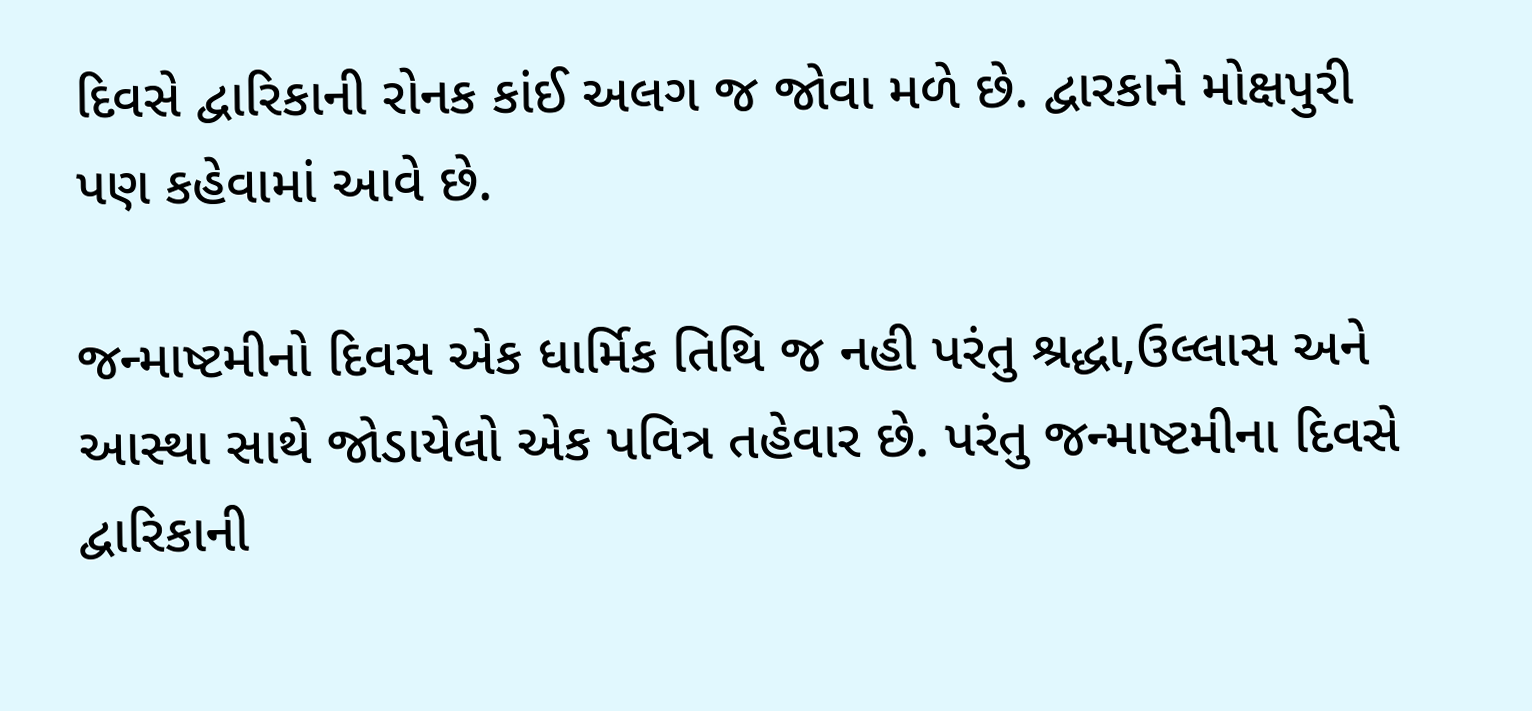દિવસે દ્વારિકાની રોનક કાંઈ અલગ જ જોવા મળે છે. દ્વારકાને મોક્ષપુરી પણ કહેવામાં આવે છે.

જન્માષ્ટમીનો દિવસ એક ધાર્મિક તિથિ જ નહી પરંતુ શ્રદ્ધા,ઉલ્લાસ અને આસ્થા સાથે જોડાયેલો એક પવિત્ર તહેવાર છે. પરંતુ જન્માષ્ટમીના દિવસે દ્વારિકાની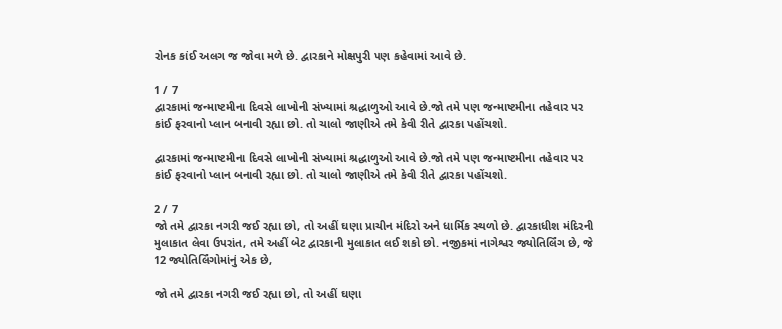રોનક કાંઈ અલગ જ જોવા મળે છે. દ્વારકાને મોક્ષપુરી પણ કહેવામાં આવે છે.

1 / 7
દ્વારકામાં જન્માષ્ટમીના દિવસે લાખોની સંખ્યામાં શ્રદ્ધાળુઓ આવે છે.જો તમે પણ જન્માષ્ટમીના તહેવાર પર કાંઈ ફરવાનો પ્લાન બનાવી રહ્યા છો. તો ચાલો જાણીએ તમે કેવી રીતે દ્વારકા પહોંચશો.

દ્વારકામાં જન્માષ્ટમીના દિવસે લાખોની સંખ્યામાં શ્રદ્ધાળુઓ આવે છે.જો તમે પણ જન્માષ્ટમીના તહેવાર પર કાંઈ ફરવાનો પ્લાન બનાવી રહ્યા છો. તો ચાલો જાણીએ તમે કેવી રીતે દ્વારકા પહોંચશો.

2 / 7
જો તમે દ્વારકા નગરી જઈ રહ્યા છો, તો અહીં ઘણા પ્રાચીન મંદિરો અને ધાર્મિક સ્થળો છે. દ્વારકાધીશ મંદિરની મુલાકાત લેવા ઉપરાંત, તમે અહીં બેટ દ્વારકાની મુલાકાત લઈ શકો છો. નજીકમાં નાગેશ્વર જ્યોતિર્લિંગ છે, જે 12 જ્યોતિર્લિંગોમાંનું એક છે,

જો તમે દ્વારકા નગરી જઈ રહ્યા છો, તો અહીં ઘણા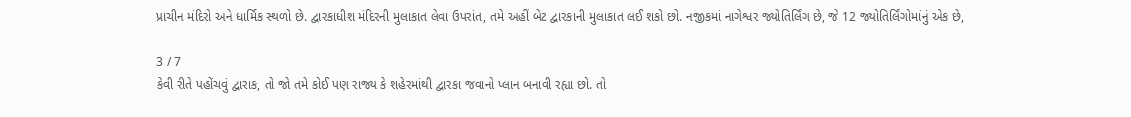પ્રાચીન મંદિરો અને ધાર્મિક સ્થળો છે. દ્વારકાધીશ મંદિરની મુલાકાત લેવા ઉપરાંત, તમે અહીં બેટ દ્વારકાની મુલાકાત લઈ શકો છો. નજીકમાં નાગેશ્વર જ્યોતિર્લિંગ છે, જે 12 જ્યોતિર્લિંગોમાંનું એક છે,

3 / 7
કેવી રીતે પહોંચવું દ્વારાક, તો જો તમે કોઈ પણ રાજ્ય કે શહેરમાંથી દ્વારકા જવાનો પ્લાન બનાવી રહ્યા છો. તો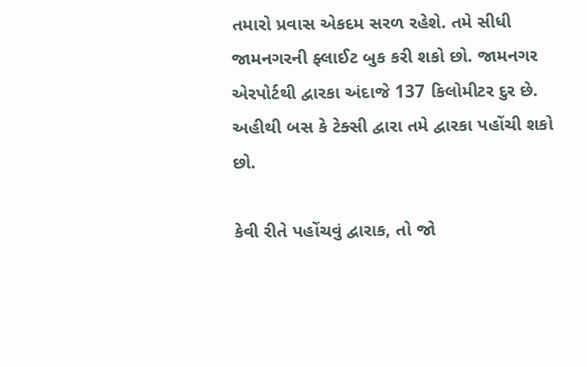તમારો પ્રવાસ એકદમ સરળ રહેશે. તમે સીધી જામનગરની ફ્લાઈટ બુક કરી શકો છો. જામનગર એરપોર્ટથી દ્વારકા અંદાજે 137 કિલોમીટર દુર છે. અહીથી બસ કે ટેક્સી દ્વારા તમે દ્વારકા પહોંચી શકો છો.

કેવી રીતે પહોંચવું દ્વારાક, તો જો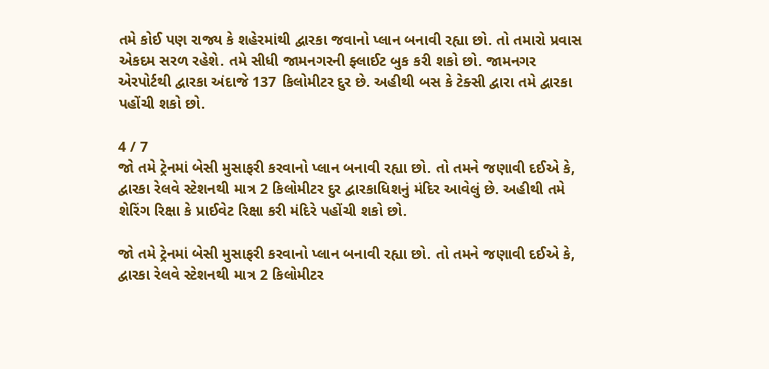તમે કોઈ પણ રાજ્ય કે શહેરમાંથી દ્વારકા જવાનો પ્લાન બનાવી રહ્યા છો. તો તમારો પ્રવાસ એકદમ સરળ રહેશે. તમે સીધી જામનગરની ફ્લાઈટ બુક કરી શકો છો. જામનગર એરપોર્ટથી દ્વારકા અંદાજે 137 કિલોમીટર દુર છે. અહીથી બસ કે ટેક્સી દ્વારા તમે દ્વારકા પહોંચી શકો છો.

4 / 7
જો તમે ટ્રેનમાં બેસી મુસાફરી કરવાનો પ્લાન બનાવી રહ્યા છો. તો તમને જણાવી દઈએ કે, દ્વારકા રેલવે સ્ટેશનથી માત્ર 2 કિલોમીટર દુર દ્વારકાધિશનું મંદિર આવેલું છે. અહીથી તમે શેરિંગ રિક્ષા કે પ્રાઈવેટ રિક્ષા કરી મંદિરે પહોંચી શકો છો.

જો તમે ટ્રેનમાં બેસી મુસાફરી કરવાનો પ્લાન બનાવી રહ્યા છો. તો તમને જણાવી દઈએ કે, દ્વારકા રેલવે સ્ટેશનથી માત્ર 2 કિલોમીટર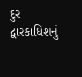દુર દ્વારકાધિશનું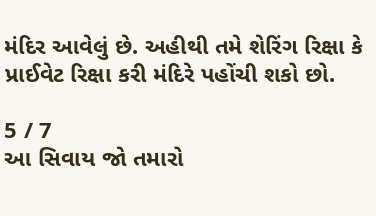મંદિર આવેલું છે. અહીથી તમે શેરિંગ રિક્ષા કે પ્રાઈવેટ રિક્ષા કરી મંદિરે પહોંચી શકો છો.

5 / 7
આ સિવાય જો તમારો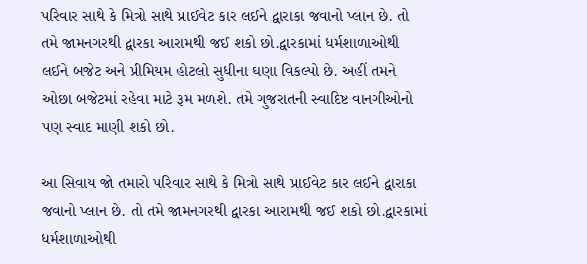પરિવાર સાથે કે મિત્રો સાથે પ્રાઈવેટ કાર લઈને દ્વારાકા જવાનો પ્લાન છે. તો તમે જામનગરથી દ્વારકા આરામથી જઈ શકો છો.દ્વારકામાં ધર્મશાળાઓથી લઈને બજેટ અને પ્રીમિયમ હોટલો સુધીના ઘણા વિકલ્પો છે. અહીં તમને ઓછા બજેટમાં રહેવા માટે રૂમ મળશે. તમે ગુજરાતની સ્વાદિષ્ટ વાનગીઓનો પણ સ્વાદ માણી શકો છો.

આ સિવાય જો તમારો પરિવાર સાથે કે મિત્રો સાથે પ્રાઈવેટ કાર લઈને દ્વારાકા જવાનો પ્લાન છે. તો તમે જામનગરથી દ્વારકા આરામથી જઈ શકો છો.દ્વારકામાં ધર્મશાળાઓથી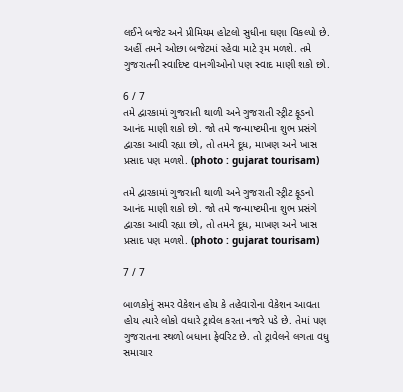લઈને બજેટ અને પ્રીમિયમ હોટલો સુધીના ઘણા વિકલ્પો છે. અહીં તમને ઓછા બજેટમાં રહેવા માટે રૂમ મળશે. તમે ગુજરાતની સ્વાદિષ્ટ વાનગીઓનો પણ સ્વાદ માણી શકો છો.

6 / 7
તમે દ્વારકામાં ગુજરાતી થાળી અને ગુજરાતી સ્ટ્રીટ ફૂડનો આનંદ માણી શકો છો. જો તમે જન્માષ્ટમીના શુભ પ્રસંગે દ્વારકા આવી રહ્યા છો, તો તમને દૂધ, માખણ અને ખાસ પ્રસાદ પણ મળશે. (photo : gujarat tourisam)

તમે દ્વારકામાં ગુજરાતી થાળી અને ગુજરાતી સ્ટ્રીટ ફૂડનો આનંદ માણી શકો છો. જો તમે જન્માષ્ટમીના શુભ પ્રસંગે દ્વારકા આવી રહ્યા છો, તો તમને દૂધ, માખણ અને ખાસ પ્રસાદ પણ મળશે. (photo : gujarat tourisam)

7 / 7

બાળકોનું સમર વેકેશન હોય કે તહેવારોના વેકેશન આવતા હોય ત્યારે લોકો વધારે ટ્રાવેલ કરતા નજરે પડે છે. તેમાં પણ ગુજરાતના સ્થળો બધાના ફેવરિટ છે. તો ટ્રાવેલને લગતા વધુ સમાચાર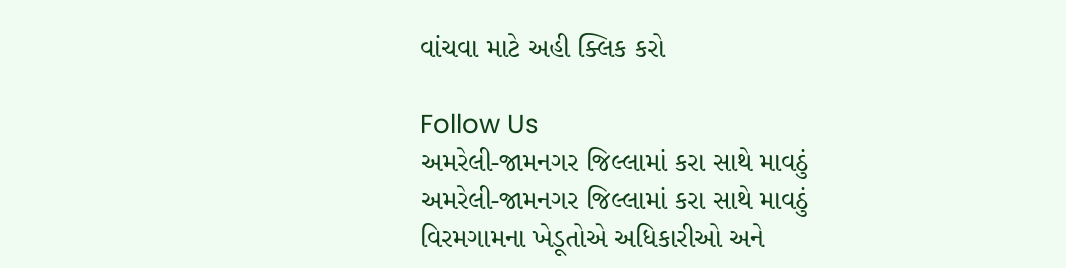વાંચવા માટે અહી ક્લિક કરો

Follow Us
અમરેલી-જામનગર જિલ્લામાં કરા સાથે માવઠું
અમરેલી-જામનગર જિલ્લામાં કરા સાથે માવઠું
વિરમગામના ખેડૂતોએ અધિકારીઓ અને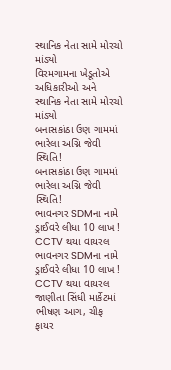સ્થાનિક નેતા સામે મોરચો માંડ્યો
વિરમગામના ખેડૂતોએ અધિકારીઓ અને સ્થાનિક નેતા સામે મોરચો માંડ્યો
બનાસકાંઠા ઉણ ગામમાં ભારેલા અગ્નિ જેવી સ્થિતિ!
બનાસકાંઠા ઉણ ગામમાં ભારેલા અગ્નિ જેવી સ્થિતિ!
ભાવનગર SDMના નામે ડ્રાઈવરે લીધા 10 લાખ ! CCTV થયા વાયરલ
ભાવનગર SDMના નામે ડ્રાઈવરે લીધા 10 લાખ ! CCTV થયા વાયરલ
જાણીતા સિંધી માર્કેટમાં ભીષણ આગ, ચીફ ફાયર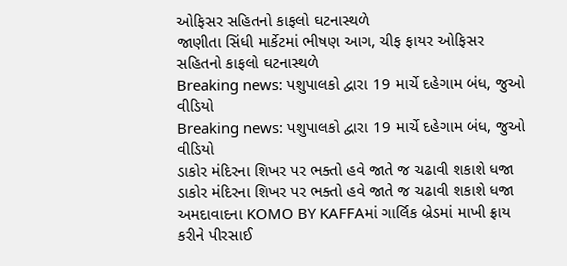ઓફિસર સહિતનો કાફલો ઘટનાસ્થળે
જાણીતા સિંધી માર્કેટમાં ભીષણ આગ, ચીફ ફાયર ઓફિસર સહિતનો કાફલો ઘટનાસ્થળે
Breaking news: પશુપાલકો દ્વારા 19 માર્ચે દહેગામ બંધ, જુઓ વીડિયો
Breaking news: પશુપાલકો દ્વારા 19 માર્ચે દહેગામ બંધ, જુઓ વીડિયો
ડાકોર મંદિરના શિખર પર ભક્તો હવે જાતે જ ચઢાવી શકાશે ધજા
ડાકોર મંદિરના શિખર પર ભક્તો હવે જાતે જ ચઢાવી શકાશે ધજા
અમદાવાદના KOMO BY KAFFAમાં ગાર્લિક બ્રેડમાં માખી ફ્રાય કરીને પીરસાઈ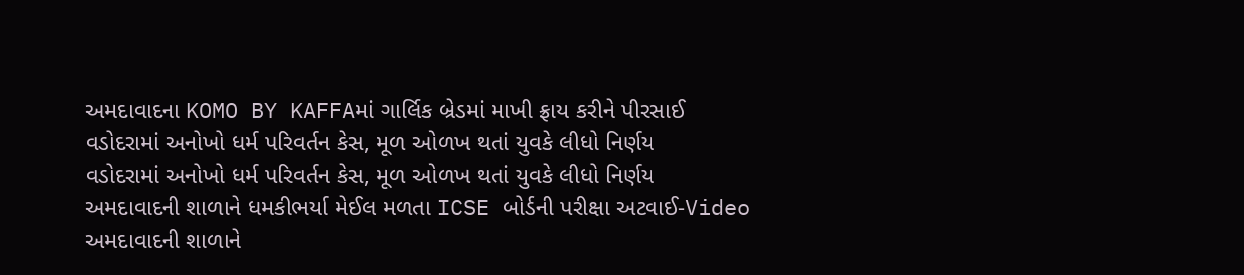અમદાવાદના KOMO BY KAFFAમાં ગાર્લિક બ્રેડમાં માખી ફ્રાય કરીને પીરસાઈ
વડોદરામાં અનોખો ધર્મ પરિવર્તન કેસ, મૂળ ઓળખ થતાં યુવકે લીધો નિર્ણય
વડોદરામાં અનોખો ધર્મ પરિવર્તન કેસ, મૂળ ઓળખ થતાં યુવકે લીધો નિર્ણય
અમદાવાદની શાળાને ધમકીભર્યા મેઈલ મળતા ICSE બોર્ડની પરીક્ષા અટવાઈ-Video
અમદાવાદની શાળાને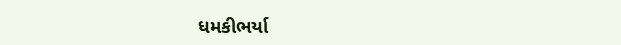ધમકીભર્યા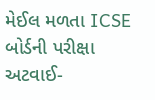મેઈલ મળતા ICSE બોર્ડની પરીક્ષા અટવાઈ-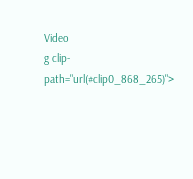Video
g clip-path="url(#clip0_868_265)">